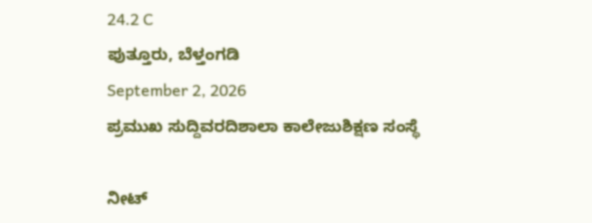24.2 C
ಪುತ್ತೂರು, ಬೆಳ್ತಂಗಡಿ
September 2, 2026
ಪ್ರಮುಖ ಸುದ್ದಿವರದಿಶಾಲಾ ಕಾಲೇಜುಶಿಕ್ಷಣ ಸಂಸ್ಥೆ

ನೀಟ್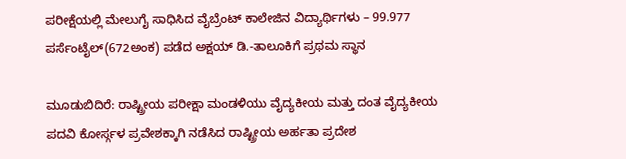ಪರೀಕ್ಷೆಯಲ್ಲಿ ಮೇಲುಗೈ ಸಾಧಿಸಿದ ವೈಬ್ರೆಂಟ್ ಕಾಲೇಜಿನ ವಿದ್ಯಾರ್ಥಿಗಳು – 99.977 ಪರ್ಸೆಂಟೈಲ್(672ಅಂಕ) ಪಡೆದ ಅಕ್ಷಯ್ ಡಿ.-ತಾಲೂಕಿಗೆ ಪ್ರಥಮ ಸ್ಥಾನ

ಮೂಡುಬಿದಿರೆ: ರಾಷ್ಟ್ರೀಯ ಪರೀಕ್ಷಾ ಮಂಡಳಿಯು ವೈದ್ಯಕೀಯ ಮತ್ತು ದಂತ ವೈದ್ಯಕೀಯ ಪದವಿ ಕೋರ್ಸ್ಗಳ ಪ್ರವೇಶಕ್ಕಾಗಿ ನಡೆಸಿದ ರಾಷ್ಟ್ರೀಯ ಅರ್ಹತಾ ಪ್ರದೇಶ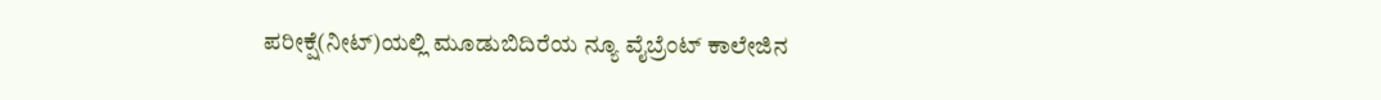ಪರೀಕ್ಷೆ(ನೀಟ್)ಯಲ್ಲಿ ಮೂಡುಬಿದಿರೆಯ ನ್ಯೂ ವೈಬ್ರೆಂಟ್ ಕಾಲೇಜಿನ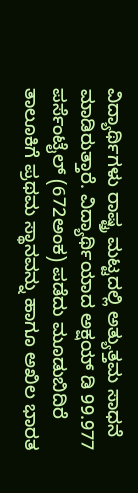ವಿದ್ಯಾರ್ಥಿಗಳು ರಾಷ್ಟ್ರ ಮಟ್ಟದಲ್ಲಿ ಅತ್ಯುತ್ತಮ ಸಾಧನೆ ಮಾಡಿರುತ್ತಾರೆ. ವಿದ್ಯಾರ್ಥಿಯಾದ ಅಕ್ಷಯ್ ಡಿ 99.977 ಪರ್ಸೆಂಟೈಲ್ (672ಅಂಕ) ಪಡೆದು ಮೂಡುಬಿದಿರೆ ತಾಲೂಕಿಗೆ ಪ್ರಥಮ ಸ್ಥಾನವನ್ನು ಹಾಗೂ ಅಖಿಲ ಭಾರತ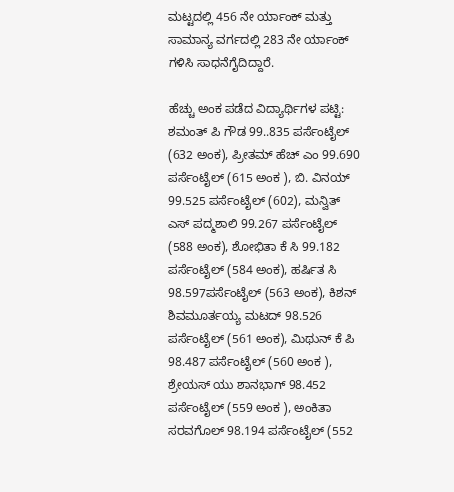ಮಟ್ಟದಲ್ಲಿ 456 ನೇ ರ್ಯಾಂಕ್ ಮತ್ತು ಸಾಮಾನ್ಯ ವರ್ಗದಲ್ಲಿ 283 ನೇ ರ್ಯಾಂಕ್ ಗಳಿಸಿ ಸಾಧನೆಗೈದಿದ್ದಾರೆ.

ಹೆಚ್ಚು ಅಂಕ ಪಡೆದ ವಿದ್ಯಾರ್ಥಿಗಳ ಪಟ್ಟಿ:
ಶಮಂತ್ ಪಿ ಗೌಡ 99..835 ಪರ್ಸೆಂಟೈಲ್ (632 ಅಂಕ), ಪ್ರೀತಮ್ ಹೆಚ್ ಎಂ 99.690 ಪರ್ಸೆಂಟೈಲ್ (615 ಅಂಕ ), ಬಿ. ವಿನಯ್ 99.525 ಪರ್ಸೆಂಟೈಲ್ (602), ಮನ್ವಿತ್ ಎಸ್ ಪದ್ಮಶಾಲಿ 99.267 ಪರ್ಸೆಂಟೈಲ್ (588 ಅಂಕ), ಶೋಭಿತಾ ಕೆ ಸಿ 99.182 ಪರ್ಸೆಂಟೈಲ್ (584 ಅಂಕ), ಹರ್ಷಿತ ಸಿ 98.597ಪರ್ಸೆಂಟೈಲ್ (563 ಅಂಕ), ಕಿಶನ್ ಶಿವಮೂರ್ತಯ್ಯ ಮಟದ್ 98.526 ಪರ್ಸೆಂಟೈಲ್ (561 ಅಂಕ), ಮಿಥುನ್ ಕೆ ಪಿ 98.487 ಪರ್ಸೆಂಟೈಲ್ (560 ಅಂಕ ), ಶ್ರೇಯಸ್ ಯು ಶಾನಭಾಗ್ 98.452 ಪರ್ಸೆಂಟೈಲ್ (559 ಅಂಕ ), ಅಂಕಿತಾ ಸರವಗೊಲ್ 98.194 ಪರ್ಸೆಂಟೈಲ್ (552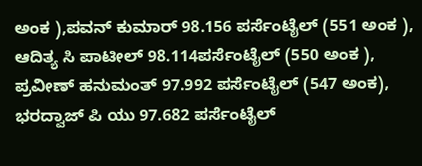ಅಂಕ ),ಪವನ್ ಕುಮಾರ್ 98.156 ಪರ್ಸೆಂಟೈಲ್ (551 ಅಂಕ ), ಆದಿತ್ಯ ಸಿ ಪಾಟೀಲ್ 98.114ಪರ್ಸೆಂಟೈಲ್ (550 ಅಂಕ ), ಪ್ರವೀಣ್ ಹನುಮಂತ್ 97.992 ಪರ್ಸೆಂಟೈಲ್ (547 ಅಂಕ), ಭರದ್ವಾಜ್ ಪಿ ಯು 97.682 ಪರ್ಸೆಂಟೈಲ್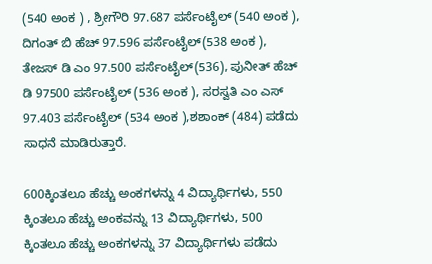(540 ಅಂಕ ) , ಶ್ರೀಗೌರಿ 97.687 ಪರ್ಸೆಂಟೈಲ್ (540 ಅಂಕ ), ದಿಗಂತ್ ಬಿ ಹೆಚ್ 97.596 ಪರ್ಸೆಂಟೈಲ್(538 ಅಂಕ ), ತೇಜಸ್ ಡಿ ಎಂ 97.500 ಪರ್ಸೆಂಟೈಲ್(536), ಪುನೀತ್ ಹೆಚ್ ಡಿ 97500 ಪರ್ಸೆಂಟೈಲ್ (536 ಅಂಕ ), ಸರಸ್ವತಿ ಎಂ ಎಸ್ 97.403 ಪರ್ಸೆಂಟೈಲ್ (534 ಅಂಕ ),ಶಶಾಂಕ್ (484) ಪಡೆದು ಸಾಧನೆ ಮಾಡಿರುತ್ತಾರೆ.

600ಕ್ಕಿಂತಲೂ ಹೆಚ್ಚು ಅಂಕಗಳನ್ನು 4 ವಿದ್ಯಾರ್ಥಿಗಳು, 550 ಕ್ಕಿಂತಲೂ ಹೆಚ್ಚು ಅಂಕವನ್ನು 13 ವಿದ್ಯಾರ್ಥಿಗಳು, 500 ಕ್ಕಿಂತಲೂ ಹೆಚ್ಚು ಅಂಕಗಳನ್ನು 37 ವಿದ್ಯಾರ್ಥಿಗಳು ಪಡೆದು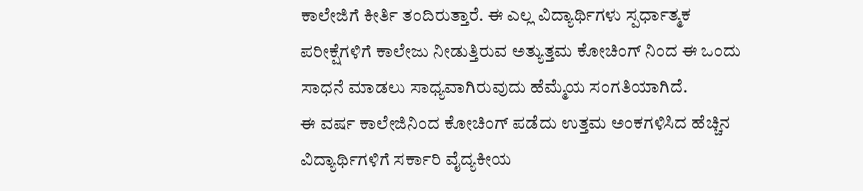ಕಾಲೇಜಿಗೆ ಕೀರ್ತಿ ತಂದಿರುತ್ತಾರೆ. ಈ ಎಲ್ಲ ವಿದ್ಯಾರ್ಥಿಗಳು ಸ್ಪರ್ಧಾತ್ಮಕ ಪರೀಕ್ಷೆಗಳಿಗೆ ಕಾಲೇಜು ನೀಡುತ್ತಿರುವ ಅತ್ಯುತ್ತಮ ಕೋಚಿಂಗ್ ನಿಂದ ಈ ಒಂದು ಸಾಧನೆ ಮಾಡಲು ಸಾಧ್ಯವಾಗಿರುವುದು ಹೆಮ್ಮೆಯ ಸಂಗತಿಯಾಗಿದೆ.
ಈ ವರ್ಷ ಕಾಲೇಜಿನಿಂದ ಕೋಚಿಂಗ್ ಪಡೆದು ಉತ್ತಮ ಅಂಕಗಳಿಸಿದ ಹೆಚ್ಚಿನ ವಿದ್ಯಾರ್ಥಿಗಳಿಗೆ ಸರ್ಕಾರಿ ವೈದ್ಯಕೀಯ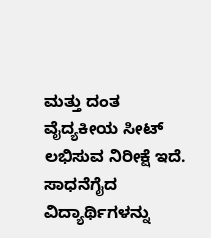ಮತ್ತು ದಂತ ವೈದ್ಯಕೀಯ ಸೀಟ್ ಲಭಿಸುವ ನಿರೀಕ್ಷೆ ಇದೆ. ಸಾಧನೆಗೈದ ವಿದ್ಯಾರ್ಥಿಗಳನ್ನು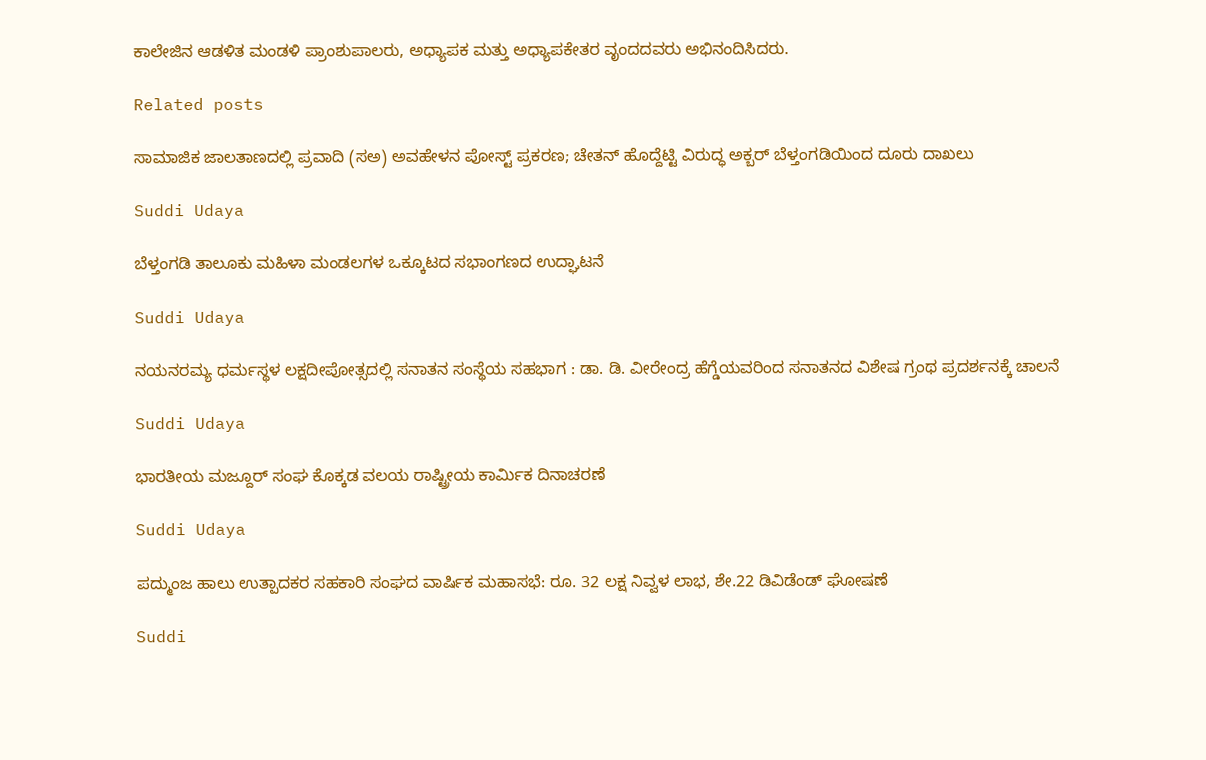ಕಾಲೇಜಿನ ಆಡಳಿತ ಮಂಡಳಿ ಪ್ರಾಂಶುಪಾಲರು, ಅಧ್ಯಾಪಕ ಮತ್ತು ಅಧ್ಯಾಪಕೇತರ ವೃಂದದವರು ಅಭಿನಂದಿಸಿದರು.

Related posts

ಸಾಮಾಜಿಕ ಜಾಲತಾಣದಲ್ಲಿ ಪ್ರವಾದಿ (ಸಅ) ಅವಹೇಳನ ಪೋಸ್ಟ್ ಪ್ರಕರಣ; ಚೇತನ್ ಹೊದ್ದೆಟ್ಟಿ ವಿರುದ್ಧ ಅಕ್ಬರ್ ಬೆಳ್ತಂಗಡಿಯಿಂದ ದೂರು ದಾಖಲು

Suddi Udaya

ಬೆಳ್ತಂಗಡಿ ತಾಲೂಕು ಮಹಿಳಾ ಮಂಡಲಗಳ ಒಕ್ಕೂಟದ ಸಭಾಂಗಣದ ಉದ್ಘಾಟನೆ

Suddi Udaya

ನಯನರಮ್ಯ ಧರ್ಮಸ್ಥಳ ಲಕ್ಷದೀಪೋತ್ಸದಲ್ಲಿ ಸನಾತನ ಸಂಸ್ಥೆಯ ಸಹಭಾಗ : ಡಾ. ಡಿ. ವೀರೇಂದ್ರ ಹೆಗ್ಡೆಯವರಿಂದ ಸನಾತನದ ವಿಶೇಷ ಗ್ರಂಥ ಪ್ರದರ್ಶನಕ್ಕೆ ಚಾಲನೆ

Suddi Udaya

ಭಾರತೀಯ ಮಜ್ದೂರ್ ಸಂಘ ಕೊಕ್ಕಡ ವಲಯ ರಾಷ್ಟ್ರೀಯ ಕಾರ್ಮಿಕ ದಿನಾಚರಣೆ

Suddi Udaya

ಪದ್ಮುಂಜ ಹಾಲು ಉತ್ಪಾದಕರ ಸಹಕಾರಿ ಸಂಘದ ವಾರ್ಷಿಕ ಮಹಾಸಭೆ: ರೂ. 32 ಲಕ್ಷ ನಿವ್ವಳ ಲಾಭ, ಶೇ.22 ಡಿವಿಡೆಂಡ್ ಘೋಷಣೆ

Suddi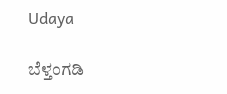Udaya

ಬೆಳ್ತಂಗಡಿ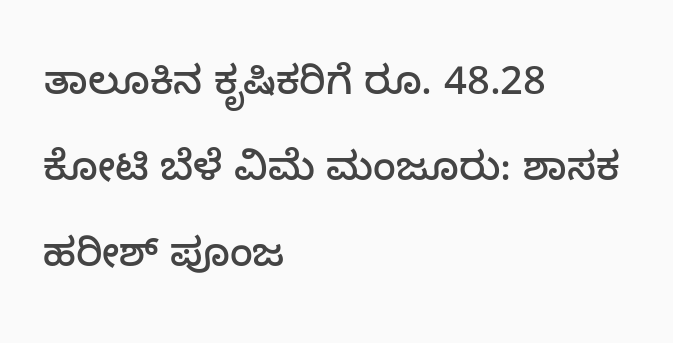ತಾಲೂಕಿನ ಕೃಷಿಕರಿಗೆ ರೂ. 48.28 ಕೋಟಿ ಬೆಳೆ ವಿಮೆ ಮಂಜೂರು: ಶಾಸಕ ಹರೀಶ್ ಪೂಂಜ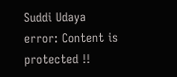Suddi Udaya
error: Content is protected !!